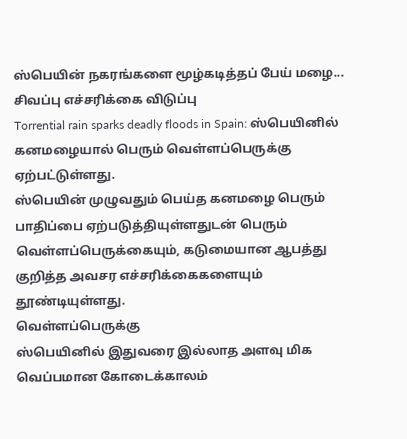ஸ்பெயின் நகரங்களை மூழ்கடித்தப் பேய் மழை... சிவப்பு எச்சரிக்கை விடுப்பு
Torrential rain sparks deadly floods in Spain: ஸ்பெயினில் கனமழையால் பெரும் வெள்ளப்பெருக்கு ஏற்பட்டுள்ளது.
ஸ்பெயின் முழுவதும் பெய்த கனமழை பெரும் பாதிப்பை ஏற்படுத்தியுள்ளதுடன் பெரும் வெள்ளப்பெருக்கையும், கடுமையான ஆபத்து குறித்த அவசர எச்சரிக்கைகளையும் தூண்டியுள்ளது.
வெள்ளப்பெருக்கு
ஸ்பெயினில் இதுவரை இல்லாத அளவு மிக வெப்பமான கோடைக்காலம்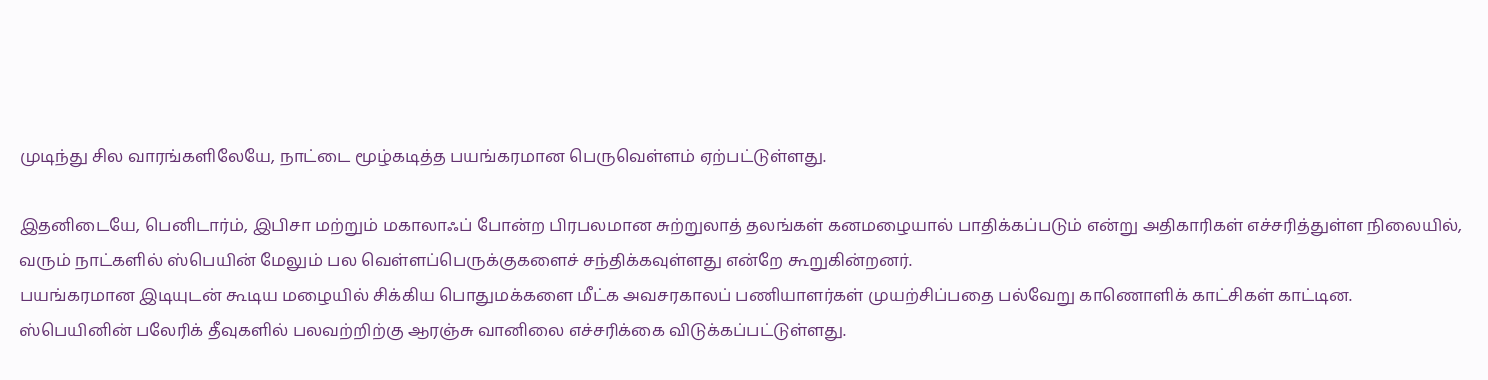முடிந்து சில வாரங்களிலேயே, நாட்டை மூழ்கடித்த பயங்கரமான பெருவெள்ளம் ஏற்பட்டுள்ளது.

இதனிடையே, பெனிடார்ம், இபிசா மற்றும் மகாலாஃப் போன்ற பிரபலமான சுற்றுலாத் தலங்கள் கனமழையால் பாதிக்கப்படும் என்று அதிகாரிகள் எச்சரித்துள்ள நிலையில், வரும் நாட்களில் ஸ்பெயின் மேலும் பல வெள்ளப்பெருக்குகளைச் சந்திக்கவுள்ளது என்றே கூறுகின்றனர்.
பயங்கரமான இடியுடன் கூடிய மழையில் சிக்கிய பொதுமக்களை மீட்க அவசரகாலப் பணியாளர்கள் முயற்சிப்பதை பல்வேறு காணொளிக் காட்சிகள் காட்டின.
ஸ்பெயினின் பலேரிக் தீவுகளில் பலவற்றிற்கு ஆரஞ்சு வானிலை எச்சரிக்கை விடுக்கப்பட்டுள்ளது.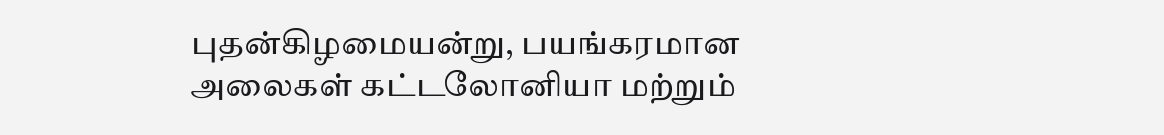புதன்கிழமையன்று, பயங்கரமான அலைகள் கட்டலோனியா மற்றும்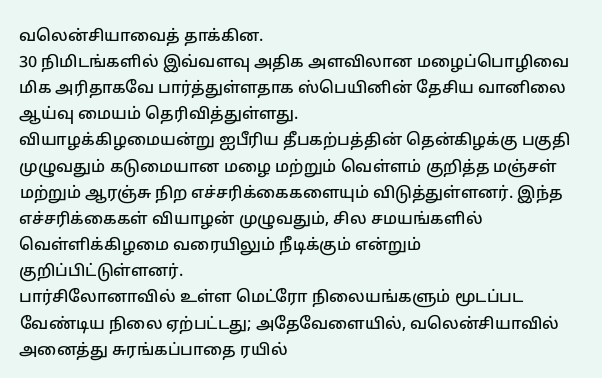வலென்சியாவைத் தாக்கின.
30 நிமிடங்களில் இவ்வளவு அதிக அளவிலான மழைப்பொழிவை மிக அரிதாகவே பார்த்துள்ளதாக ஸ்பெயினின் தேசிய வானிலை ஆய்வு மையம் தெரிவித்துள்ளது.
வியாழக்கிழமையன்று ஐபீரிய தீபகற்பத்தின் தென்கிழக்கு பகுதி முழுவதும் கடுமையான மழை மற்றும் வெள்ளம் குறித்த மஞ்சள் மற்றும் ஆரஞ்சு நிற எச்சரிக்கைகளையும் விடுத்துள்ளனர். இந்த எச்சரிக்கைகள் வியாழன் முழுவதும், சில சமயங்களில் வெள்ளிக்கிழமை வரையிலும் நீடிக்கும் என்றும் குறிப்பிட்டுள்ளனர்.
பார்சிலோனாவில் உள்ள மெட்ரோ நிலையங்களும் மூடப்பட வேண்டிய நிலை ஏற்பட்டது; அதேவேளையில், வலென்சியாவில் அனைத்து சுரங்கப்பாதை ரயில்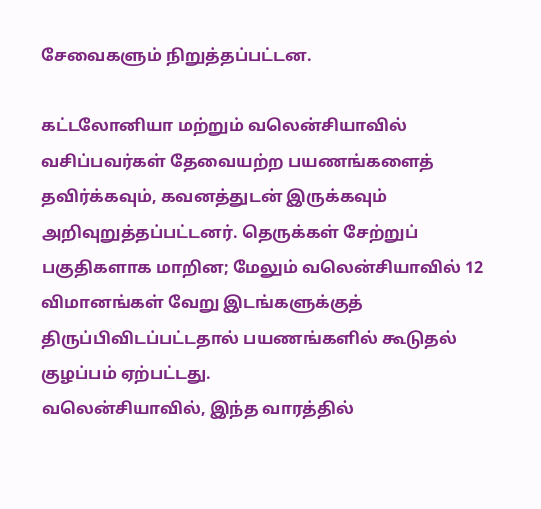சேவைகளும் நிறுத்தப்பட்டன.

கட்டலோனியா மற்றும் வலென்சியாவில் வசிப்பவர்கள் தேவையற்ற பயணங்களைத் தவிர்க்கவும், கவனத்துடன் இருக்கவும் அறிவுறுத்தப்பட்டனர். தெருக்கள் சேற்றுப் பகுதிகளாக மாறின; மேலும் வலென்சியாவில் 12 விமானங்கள் வேறு இடங்களுக்குத் திருப்பிவிடப்பட்டதால் பயணங்களில் கூடுதல் குழப்பம் ஏற்பட்டது.
வலென்சியாவில், இந்த வாரத்தில்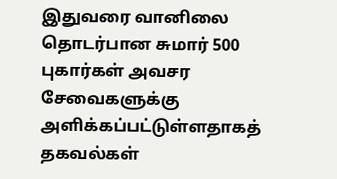இதுவரை வானிலை தொடர்பான சுமார் 500 புகார்கள் அவசர சேவைகளுக்கு அளிக்கப்பட்டுள்ளதாகத் தகவல்கள்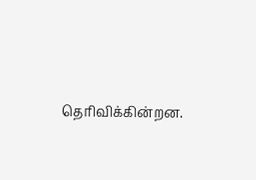தெரிவிக்கின்றன.